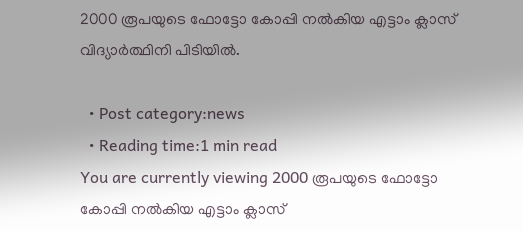2000 രൂപയുടെ ഫോട്ടോ കോപ്പി നല്‍കിയ എട്ടാം ക്ലാസ് വിദ്യാര്‍ത്ഥിനി പിടിയില്‍.

  • Post category:news
  • Reading time:1 min read
You are currently viewing 2000 രൂപയുടെ ഫോട്ടോ കോപ്പി നല്‍കിയ എട്ടാം ക്ലാസ്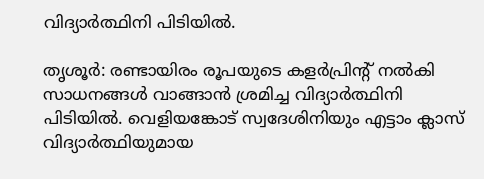വിദ്യാര്‍ത്ഥിനി പിടിയില്‍.

തൃശൂര്‍: രണ്ടായിരം രൂപയുടെ കളര്‍പ്രിന്റ് നല്‍കി സാധനങ്ങള്‍ വാങ്ങാന്‍ ശ്രമിച്ച വിദ്യാര്‍ത്ഥിനി പിടിയില്‍. വെളിയങ്കോട് സ്വദേശിനിയും എട്ടാം ക്ലാസ് വിദ്യാര്‍ത്ഥിയുമായ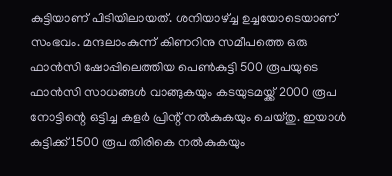കുട്ടിയാണ് പിടിയിലായത്. ശനിയാഴ്ച്ച ഉച്ചയോടെയാണ് സംഭവം. മന്ദലാംകുന്ന് കിണറിനു സമീപത്തെ ഒരു ഫാന്‍സി ഷോപ്പിലെത്തിയ പെണ്‍കുട്ടി 500 രൂപയുടെ ഫാന്‍സി സാധങ്ങള്‍ വാങ്ങുകയും കടയുടമയ്ക്ക് 2000 രൂപ നോട്ടിന്റെ ഒട്ടിച്ച കളര്‍ പ്രിന്റ് നല്‍കുകയും ചെയ്തു. ഇയാള്‍ കുട്ടിക്ക് 1500 രൂപ തിരികെ നല്‍കുകയും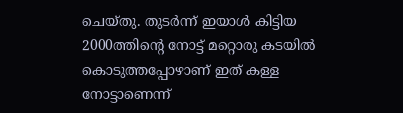ചെയ്തു. തുടര്‍ന്ന് ഇയാള്‍ കിട്ടിയ 2000ത്തിന്റെ നോട്ട് മറ്റൊരു കടയില്‍ കൊടുത്തപ്പോഴാണ് ഇത് കള്ള നോട്ടാണെന്ന്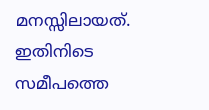മനസ്സിലായത്. ഇതിനിടെ സമീപത്തെ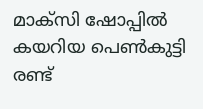മാക്‌സി ഷോപ്പില്‍ കയറിയ പെണ്‍കുട്ടി രണ്ട്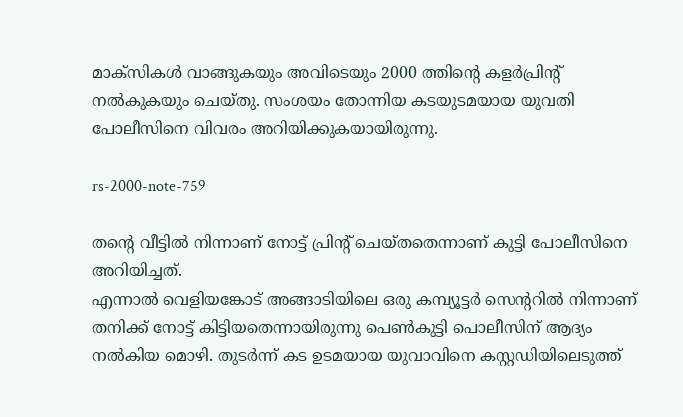മാക്‌സികള്‍ വാങ്ങുകയും അവിടെയും 2000 ത്തിന്റെ കളര്‍പ്രിന്റ് നല്‍കുകയും ചെയ്തു. സംശയം തോന്നിയ കടയുടമയായ യുവതി പോലീസിനെ വിവരം അറിയിക്കുകയായിരുന്നു.

rs-2000-note-759

തന്റെ വീട്ടില്‍ നിന്നാണ് നോട്ട് പ്രിന്റ് ചെയ്തതെന്നാണ് കുട്ടി പോലീസിനെ അറിയിച്ചത്.
എന്നാല്‍ വെളിയങ്കോട് അങ്ങാടിയിലെ ഒരു കമ്പ്യൂട്ടര്‍ സെന്ററില്‍ നിന്നാണ് തനിക്ക് നോട്ട് കിട്ടിയതെന്നായിരുന്നു പെണ്‍കുട്ടി പൊലീസിന് ആദ്യം നല്‍കിയ മൊഴി. തുടര്‍ന്ന് കട ഉടമയായ യുവാവിനെ കസ്റ്റഡിയിലെടുത്ത്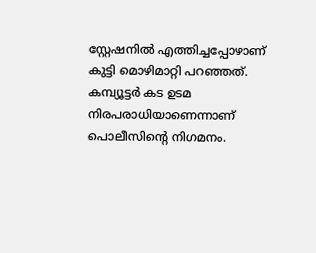സ്റ്റേഷനില്‍ എത്തിച്ചപ്പോഴാണ് കുട്ടി മൊഴിമാറ്റി പറഞ്ഞത്.
കമ്പ്യൂട്ടര്‍ കട ഉടമ നിരപരാധിയാണെന്നാണ് പൊലീസിന്റെ നിഗമനം.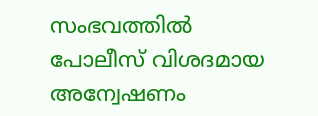സംഭവത്തില്‍ പോലീസ് വിശദമായ അന്വേഷണം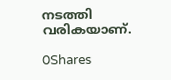നടത്തി വരികയാണ്.

0Shares